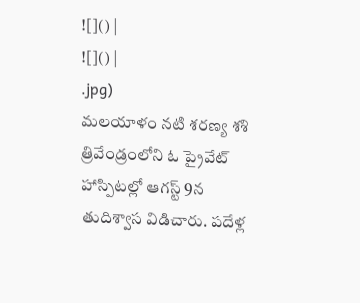![]() |
![]() |
.jpg)
మలయాళం నటి శరణ్య శశి త్రివేండ్రంలోని ఓ ప్రైవేట్ హాస్పిటల్లో ఆగస్ట్ 9న తుదిశ్వాస విడిచారు. పదేళ్ల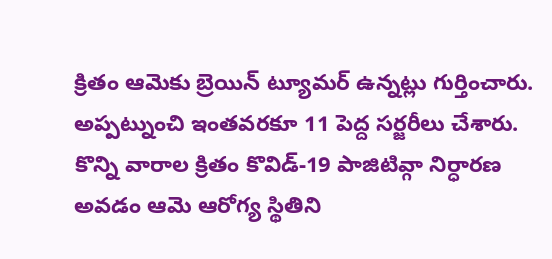క్రితం ఆమెకు బ్రెయిన్ ట్యూమర్ ఉన్నట్లు గుర్తించారు. అప్పట్నుంచి ఇంతవరకూ 11 పెద్ద సర్జరీలు చేశారు. కొన్ని వారాల క్రితం కొవిడ్-19 పాజిటివ్గా నిర్ధారణ అవడం ఆమె ఆరోగ్య స్థితిని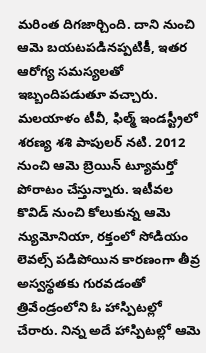మరింత దిగజార్చింది. దాని నుంచి ఆమె బయటపడినప్పటికీ, ఇతర ఆరోగ్య సమస్యలతో ఇబ్బందిపడుతూ వచ్చారు.
మలయాళం టీవీ, ఫిల్మ్ ఇండస్ట్రీలో శరణ్య శశి పాపులర్ నటి. 2012 నుంచి ఆమె బ్రెయిన్ ట్యూమర్తో పోరాటం చేస్తున్నారు. ఇటీవల కొవిడ్ నుంచి కోలుకున్న ఆమె న్యుమోనియా, రక్తంలో సోడియం లెవల్స్ పడిపోయిన కారణంగా తీవ్ర అస్వస్థతకు గురవడంతో త్రివేండ్రంలోని ఓ హాస్పిటల్లో చేరారు. నిన్న అదే హాస్పిటల్లో ఆమె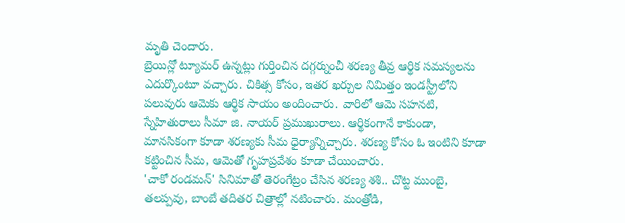మృతి చెందారు.
బ్రెయిన్లో ట్యూమర్ ఉన్నట్లు గుర్తించిన దగ్గర్నుంచీ శరణ్య తీవ్ర ఆర్థిక సమస్యలను ఎదుర్కొంటూ వచ్చారు. చికిత్స కోసం, ఇతర ఖర్చుల నిమిత్తం ఇండస్ట్రీలోని పలువురు ఆమెకు ఆర్థిక సాయం అందించారు. వారిలో ఆమె సహనటి, స్నేహితురాలు సీమా జి. నాయర్ ప్రముఖురాలు. ఆర్థికంగానే కాకుండా, మానసికంగా కూడా శరణ్యకు సీమ ధైర్యాన్నిచ్చారు. శరణ్య కోసం ఓ ఇంటిని కూడా కట్టించిన సీమ, ఆమెతో గృహప్రవేశం కూడా చేయించారు.
'చాకో రండమన్' సినిమాతో తెరంగేట్రం చేసిన శరణ్య శశి.. చొట్ట ముంబై, తలప్పవు, బాంబే తదితర చిత్రాల్లో నటించారు. మంత్రోడి,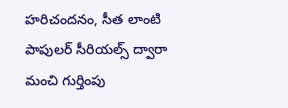హరిచందనం, సీత లాంటి పాపులర్ సీరియల్స్ ద్వారా మంచి గుర్తింపు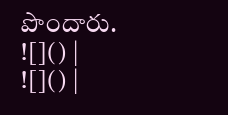పొందారు.
![]() |
![]() |